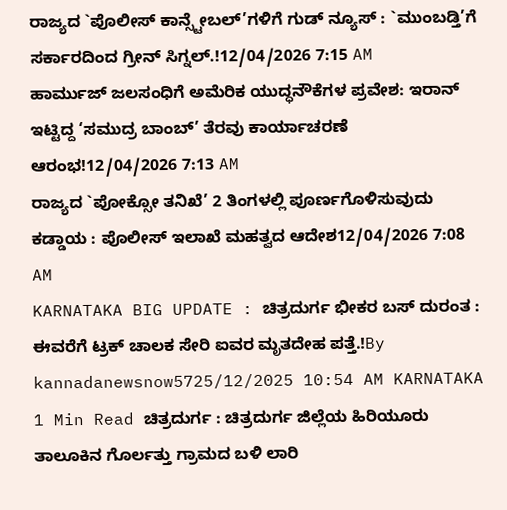ರಾಜ್ಯದ `ಪೊಲೀಸ್ ಕಾನ್ಸ್ಟೇಬಲ್’ಗಳಿಗೆ ಗುಡ್ ನ್ಯೂಸ್ : `ಮುಂಬಡ್ತಿ’ಗೆ ಸರ್ಕಾರದಿಂದ ಗ್ರೀನ್ ಸಿಗ್ನಲ್.!12/04/2026 7:15 AM
ಹಾರ್ಮುಜ್ ಜಲಸಂಧಿಗೆ ಅಮೆರಿಕ ಯುದ್ಧನೌಕೆಗಳ ಪ್ರವೇಶ: ಇರಾನ್ ಇಟ್ಟಿದ್ದ ‘ಸಮುದ್ರ ಬಾಂಬ್’ ತೆರವು ಕಾರ್ಯಾಚರಣೆ ಆರಂಭ!12/04/2026 7:13 AM
ರಾಜ್ಯದ `ಪೋಕ್ಸೋ ತನಿಖೆ’ 2 ತಿಂಗಳಲ್ಲಿ ಪೂರ್ಣಗೊಳಿಸುವುದು ಕಡ್ಡಾಯ : ಪೊಲೀಸ್ ಇಲಾಖೆ ಮಹತ್ವದ ಆದೇಶ12/04/2026 7:08 AM
KARNATAKA BIG UPDATE : ಚಿತ್ರದುರ್ಗ ಭೀಕರ ಬಸ್ ದುರಂತ : ಈವರೆಗೆ ಟ್ರಕ್ ಚಾಲಕ ಸೇರಿ ಐವರ ಮೃತದೇಹ ಪತ್ತೆ.!By kannadanewsnow5725/12/2025 10:54 AM KARNATAKA 1 Min Read ಚಿತ್ರದುರ್ಗ : ಚಿತ್ರದುರ್ಗ ಜಿಲ್ಲೆಯ ಹಿರಿಯೂರು ತಾಲೂಕಿನ ಗೊರ್ಲತ್ತು ಗ್ರಾಮದ ಬಳಿ ಲಾರಿ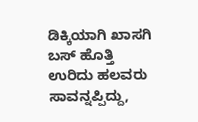ಡಿಕ್ಕಿಯಾಗಿ ಖಾಸಗಿ ಬಸ್ ಹೊತ್ತಿ ಉರಿದು ಹಲವರು ಸಾವನ್ನಪ್ಪಿದ್ದು,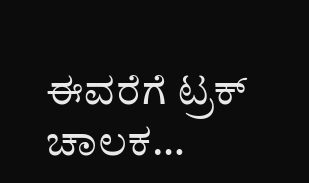ಈವರೆಗೆ ಟ್ರಕ್ ಚಾಲಕ…